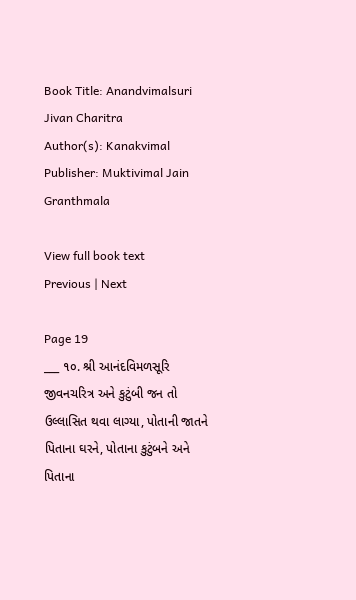Book Title: Anandvimalsuri Jivan Charitra
Author(s): Kanakvimal
Publisher: Muktivimal Jain Granthmala

View full book text
Previous | Next

Page 19
___ ૧૦. શ્રી આનંદવિમળસૂરિ જીવનચરિત્ર અને કુટુંબી જન તો ઉલ્લાસિત થવા લાગ્યા, પોતાની જાતને પિતાના ઘરને, પોતાના કુટુંબને અને પિતાના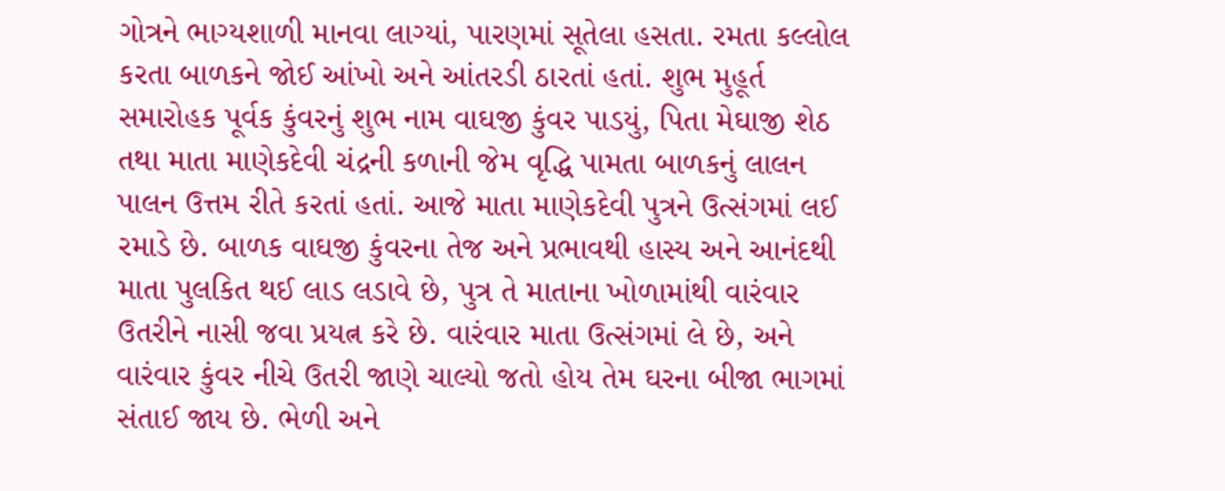ગોત્રને ભાગ્યશાળી માનવા લાગ્યાં, પારણમાં સૂતેલા હસતા. રમતા કલ્લોલ કરતા બાળકને જોઈ આંખો અને આંતરડી ઠારતાં હતાં. શુભ મુહૂર્ત સમારોહક પૂર્વક કુંવરનું શુભ નામ વાઘજી કુંવર પાડયું, પિતા મેઘાજી શેઠ તથા માતા માણેકદેવી ચંદ્રની કળાની જેમ વૃદ્ધિ પામતા બાળકનું લાલન પાલન ઉત્તમ રીતે કરતાં હતાં. આજે માતા માણેકદેવી પુત્રને ઉત્સંગમાં લઈ રમાડે છે. બાળક વાઘજી કુંવરના તેજ અને પ્રભાવથી હાસ્ય અને આનંદથી માતા પુલકિત થઈ લાડ લડાવે છે, પુત્ર તે માતાના ખોળામાંથી વારંવાર ઉતરીને નાસી જવા પ્રયત્ન કરે છે. વારંવાર માતા ઉત્સંગમાં લે છે, અને વારંવાર કુંવર નીચે ઉતરી જાણે ચાલ્યો જતો હોય તેમ ઘરના બીજા ભાગમાં સંતાઈ જાય છે. ભેળી અને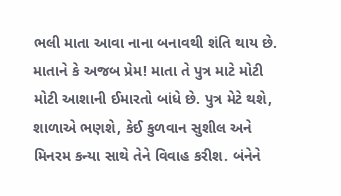ભલી માતા આવા નાના બનાવથી શંતિ થાય છે. માતાને કે અજબ પ્રેમ! માતા તે પુત્ર માટે મોટી મોટી આશાની ઈમારતો બાંધે છે. પુત્ર મેટે થશે, શાળાએ ભણશે, કેઈ કુળવાન સુશીલ અને મિનરમ કન્યા સાથે તેને વિવાહ કરીશ. બંનેને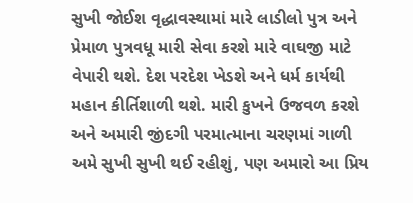સુખી જોઈશ વૃદ્ધાવસ્થામાં મારે લાડીલો પુત્ર અને પ્રેમાળ પુત્રવધૂ મારી સેવા કરશે મારે વાઘજી માટે વેપારી થશે. દેશ પરદેશ ખેડશે અને ધર્મ કાર્યથી મહાન કીર્તિશાળી થશે. મારી કુખને ઉજવળ કરશે અને અમારી જીંદગી પરમાત્માના ચરણમાં ગાળી અમે સુખી સુખી થઈ રહીશું, પણ અમારો આ પ્રિય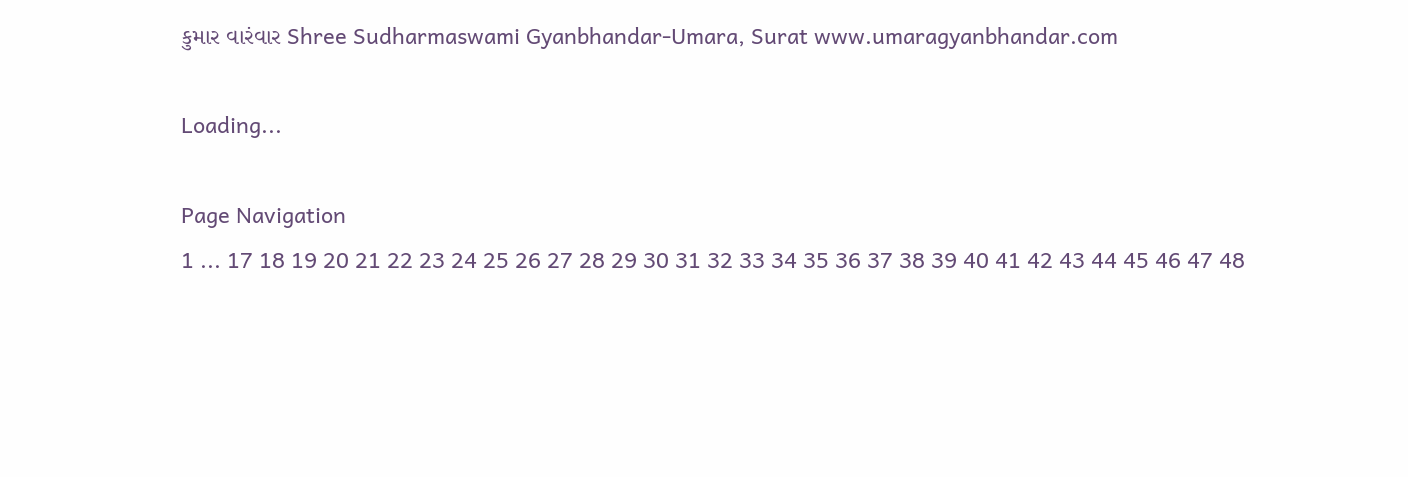કુમાર વારંવાર Shree Sudharmaswami Gyanbhandar-Umara, Surat www.umaragyanbhandar.com

Loading...

Page Navigation
1 ... 17 18 19 20 21 22 23 24 25 26 27 28 29 30 31 32 33 34 35 36 37 38 39 40 41 42 43 44 45 46 47 48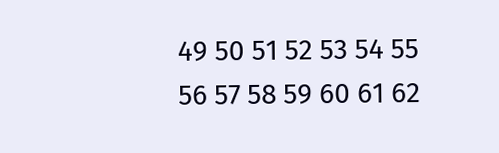49 50 51 52 53 54 55 56 57 58 59 60 61 62